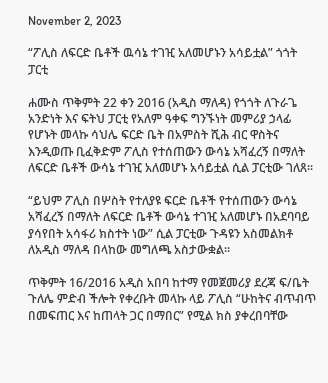November 2, 2023

“ፖሊስ ለፍርድ ቤቶች ዉሳኔ ተገዢ አለመሆኑን አሳይቷል” ጎጎት ፓርቲ

ሐሙስ ጥቅምት 22 ቀን 2016 (አዲስ ማለዳ) የጎጎት ለጉራጌ አንድነት እና ፍትህ ፓርቲ የአለም ዓቀፍ ግንኙነት መምሪያ ኃላፊ የሆኑት መላኩ ሳህሌ ፍርድ ቤት በአምስት ሺሕ ብር ዋስትና እንዲወጡ ቢፈቅድም ፖሊስ የተሰጠውን ውሳኔ አሻፈረኝ በማለት ለፍርድ ቤቶች ውሳኔ ተገዢ አለመሆኑ አሳይቷል ሲል ፓርቲው ገለጸ፡፡

“ይህም ፖሊስ በሦስት የተለያዩ ፍርድ ቤቶች የተሰጠውን ውሳኔ አሻፈረኝ በማለት ለፍርድ ቤቶች ውሳኔ ተገዢ አለመሆኑ በአደባባይ ያሳየበት አሳፋሪ ክስተት ነው” ሲል ፓርቲው ጉዳዩን አስመልክቶ ለአዲስ ማለዳ በላከው መግለጫ አስታውቋል፡፡

ጥቅምት 16/2016 አዲስ አበባ ከተማ የመጀመሪያ ደረጃ ፍ/ቤት ጉለሌ ምድብ ችሎት የቀረቡት መላኩ ላይ ፖሊስ “ሁከትና ብጥብጥ በመፍጠር እና ከጠላት ጋር በማበር” የሚል ክስ ያቀረበባቸው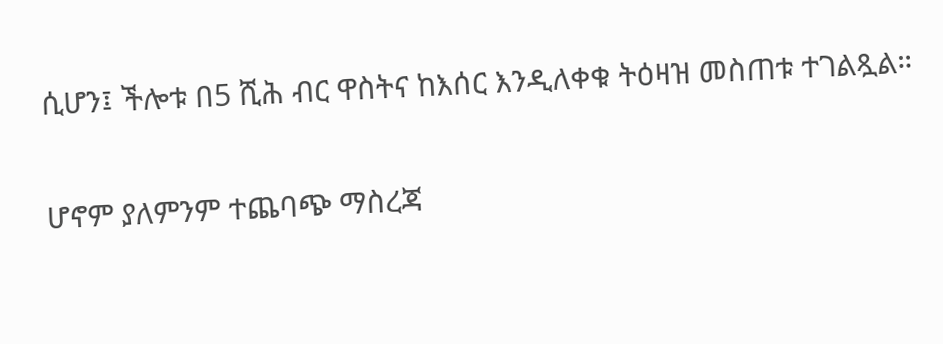ሲሆን፤ ችሎቱ በ5 ሺሕ ብር ዋስትና ከእሰር እንዲለቀቁ ትዕዛዝ መስጠቱ ተገልጿል።

ሆኖም ያለምንም ተጨባጭ ማስረጃ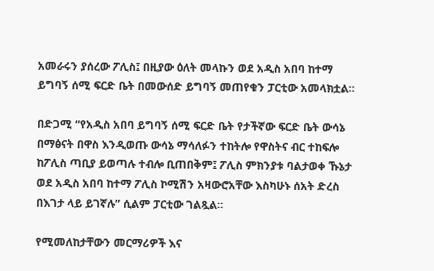አመራሩን ያሰረው ፖሊስ፤ በዚያው ዕለት መላኩን ወደ አዲስ አበባ ከተማ ይግባኝ ሰሚ ፍርድ ቤት በመውሰድ ይግባኝ መጠየቁን ፓርቲው አመላክቷል።

በድጋሚ “የአዲስ አበባ ይግባኝ ሰሚ ፍርድ ቤት የታችኛው ፍርድ ቤት ውሳኔ በማፅናት በዋስ እንዲወጡ ውሳኔ ማሳለፉን ተከትሎ የዋስትና ብር ተከፍሎ ከፖሊስ ጣቢያ ይወጣሉ ተብሎ ቢጠበቅም፤ ፖሊስ ምክንያቱ ባልታወቀ ኹኔታ ወደ አዲስ አበባ ከተማ ፖሊስ ኮሚሽን አዛውሮአቸው እስካሁኑ ሰአት ድረስ በእገታ ላይ ይገኛሉ” ሲልም ፓርቲው ገልጿል።

የሚመለከታቸውን መርማሪዎች እና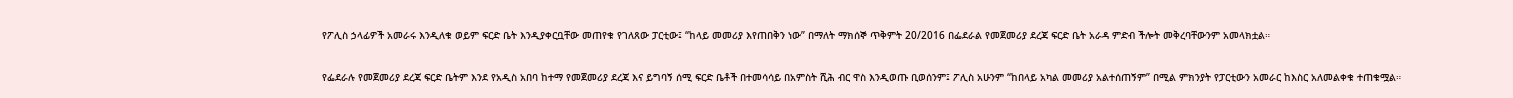የፖሊስ ኃላፊዎች አመራሩ እንዲለቁ ወይም ፍርድ ቤት እንዲያቀርቧቸው መጠየቁ የገለጸው ፓርቲው፤ “ከላይ መመሪያ እየጠበቅን ነው” በማለት ማክሰኞ ጥቅምት 20/2016 በፌደራል የመጀመሪያ ደረጃ ፍርድ ቤት አራዳ ምድብ ችሎት መቅረባቸውንም አመላክቷል።

የፌደራሉ የመጀመሪያ ደረጃ ፍርድ ቤትም እንደ የአዲስ አበባ ከተማ የመጀመሪያ ደረጃ እና ይግባኝ ሰሚ ፍርድ ቤቶች በተመሳሳይ በአምስት ሺሕ ብር ዋስ እንዲወጡ ቢወሰንም፤ ፖሊስ አሁንም “ከበላይ አካል መመሪያ አልተሰጠኝም” በሚል ምክንያት የፓርቲውን አመራር ከእስር አለመልቀቁ ተጠቁሟል።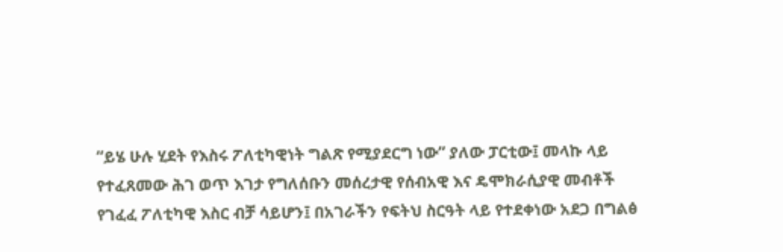“ይሄ ሁሉ ሂደት የእስሩ ፖለቲካዊነት ግልጽ የሚያደርግ ነው” ያለው ፓርቲው፤ መላኩ ላይ የተፈጸመው ሕገ ወጥ እገታ የግለሰቡን መሰረታዊ የሰብአዊ እና ዴሞክራሲያዊ መብቶች የገፈፈ ፖለቲካዊ እስር ብቻ ሳይሆን፤ በአገራችን የፍትህ ስርዓት ላይ የተደቀነው አደጋ በግልፅ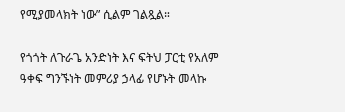የሚያመላክት ነው” ሲልም ገልጿል።

የጎጎት ለጉራጌ አንድነት እና ፍትህ ፓርቲ የአለም ዓቀፍ ግንኙነት መምሪያ ኃላፊ የሆኑት መላኩ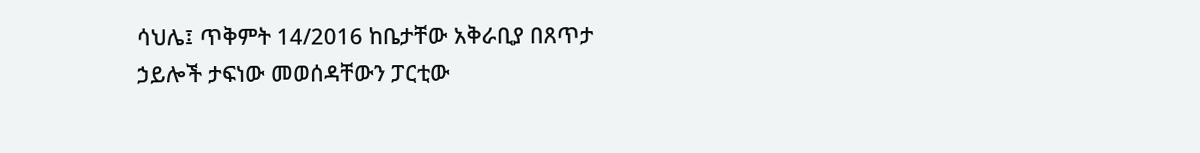ሳህሌ፤ ጥቅምት 14/2016 ከቤታቸው አቅራቢያ በጸጥታ ኃይሎች ታፍነው መወሰዳቸውን ፓርቲው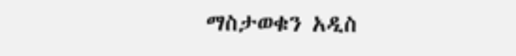ማስታወቁን አዲስ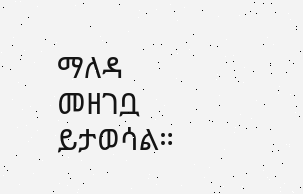ማለዳ መዘገቧ ይታወሳል።